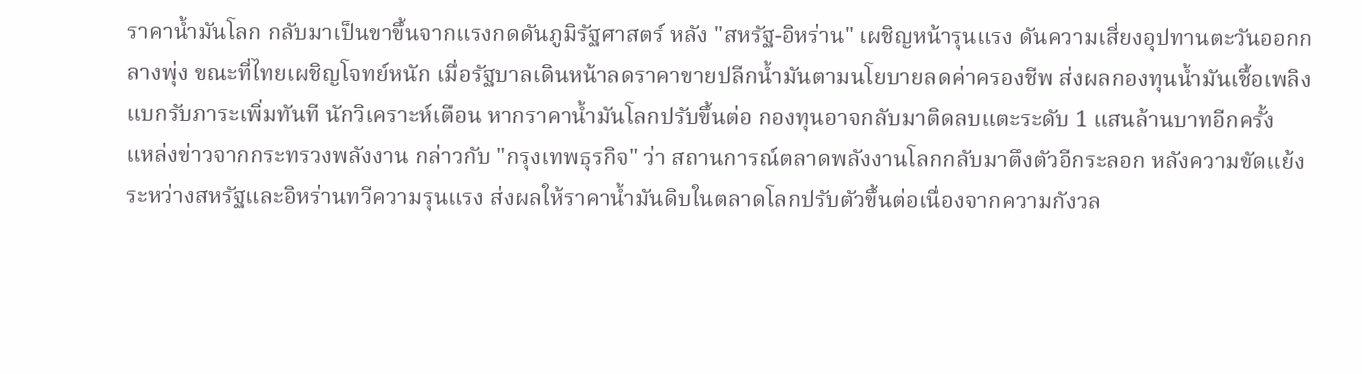ราคาน้ำมันโลก กลับมาเป็นขาขึ้นจากแรงกดดันภูมิรัฐศาสตร์ หลัง "สหรัฐ-อิหร่าน" เผชิญหน้ารุนแรง ดันความเสี่ยงอุปทานตะวันออกกลางพุ่ง ขณะที่ไทยเผชิญโจทย์หนัก เมื่อรัฐบาลเดินหน้าลดราคาขายปลีกน้ำมันตามนโยบายลดค่าครองชีพ ส่งผลกองทุนน้ำมันเชื้อเพลิงแบกรับภาระเพิ่มทันที นักวิเคราะห์เตือน หากราคาน้ำมันโลกปรับขึ้นต่อ กองทุนอาจกลับมาติดลบแตะระดับ 1 แสนล้านบาทอีกครั้ง
แหล่งข่าวจากกระทรวงพลังงาน กล่าวกับ "กรุงเทพธุรกิจ" ว่า สถานการณ์ตลาดพลังงานโลกกลับมาตึงตัวอีกระลอก หลังความขัดแย้งระหว่างสหรัฐและอิหร่านทวีความรุนแรง ส่งผลให้ราคาน้ำมันดิบในตลาดโลกปรับตัวขึ้นต่อเนื่องจากความกังวล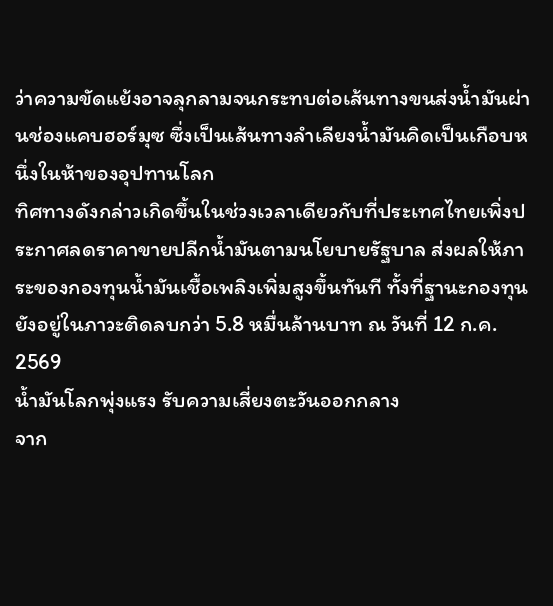ว่าความขัดแย้งอาจลุกลามจนกระทบต่อเส้นทางขนส่งน้ำมันผ่านช่องแคบฮอร์มุซ ซึ่งเป็นเส้นทางลำเลียงน้ำมันคิดเป็นเกือบหนึ่งในห้าของอุปทานโลก
ทิศทางดังกล่าวเกิดขึ้นในช่วงเวลาเดียวกับที่ประเทศไทยเพิ่งประกาศลดราคาขายปลีกน้ำมันตามนโยบายรัฐบาล ส่งผลให้ภาระของกองทุนน้ำมันเชื้อเพลิงเพิ่มสูงขึ้นทันที ทั้งที่ฐานะกองทุนยังอยู่ในภาวะติดลบกว่า 5.8 หมื่นล้านบาท ณ วันที่ 12 ก.ค. 2569
น้ำมันโลกพุ่งแรง รับความเสี่ยงตะวันออกกลาง
จาก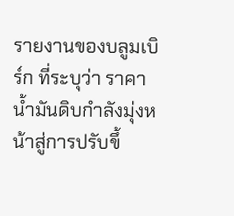รายงานของบลูมเบิร์ก ที่ระบุว่า ราคาน้ำมันดิบกำลังมุ่งหน้าสู่การปรับขึ้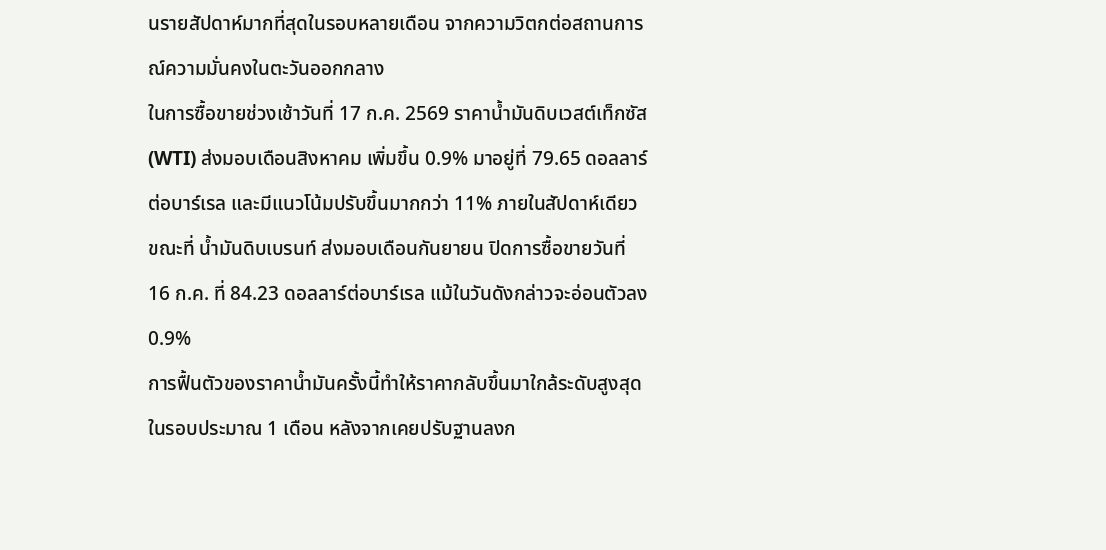นรายสัปดาห์มากที่สุดในรอบหลายเดือน จากความวิตกต่อสถานการณ์ความมั่นคงในตะวันออกกลาง
ในการซื้อขายช่วงเช้าวันที่ 17 ก.ค. 2569 ราคาน้ำมันดิบเวสต์เท็กซัส (WTI) ส่งมอบเดือนสิงหาคม เพิ่มขึ้น 0.9% มาอยู่ที่ 79.65 ดอลลาร์ต่อบาร์เรล และมีแนวโน้มปรับขึ้นมากกว่า 11% ภายในสัปดาห์เดียว
ขณะที่ น้ำมันดิบเบรนท์ ส่งมอบเดือนกันยายน ปิดการซื้อขายวันที่ 16 ก.ค. ที่ 84.23 ดอลลาร์ต่อบาร์เรล แม้ในวันดังกล่าวจะอ่อนตัวลง 0.9%
การฟื้นตัวของราคาน้ำมันครั้งนี้ทำให้ราคากลับขึ้นมาใกล้ระดับสูงสุดในรอบประมาณ 1 เดือน หลังจากเคยปรับฐานลงก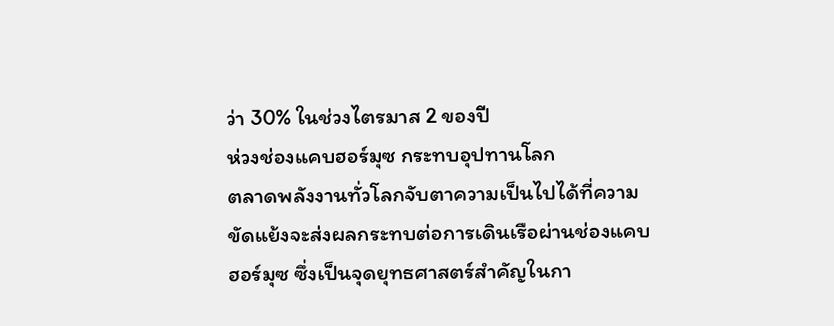ว่า 30% ในช่วงไตรมาส 2 ของปี
ห่วงช่องแคบฮอร์มุซ กระทบอุปทานโลก
ตลาดพลังงานทั่วโลกจับตาความเป็นไปได้ที่ความขัดแย้งจะส่งผลกระทบต่อการเดินเรือผ่านช่องแคบฮอร์มุซ ซึ่งเป็นจุดยุทธศาสตร์สำคัญในกา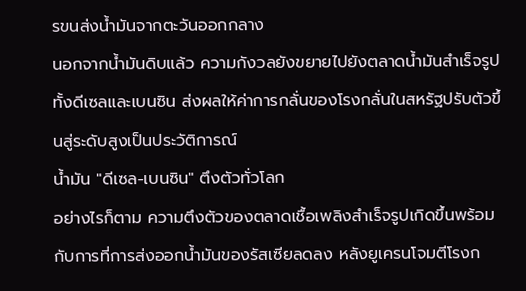รขนส่งน้ำมันจากตะวันออกกลาง
นอกจากน้ำมันดิบแล้ว ความกังวลยังขยายไปยังตลาดน้ำมันสำเร็จรูป ทั้งดีเซลและเบนซิน ส่งผลให้ค่าการกลั่นของโรงกลั่นในสหรัฐปรับตัวขึ้นสู่ระดับสูงเป็นประวัติการณ์
น้ำมัน "ดีเซล-เบนซิน" ตึงตัวทั่วโลก
อย่างไรก็ตาม ความตึงตัวของตลาดเชื้อเพลิงสำเร็จรูปเกิดขึ้นพร้อมกับการที่การส่งออกน้ำมันของรัสเซียลดลง หลังยูเครนโจมตีโรงก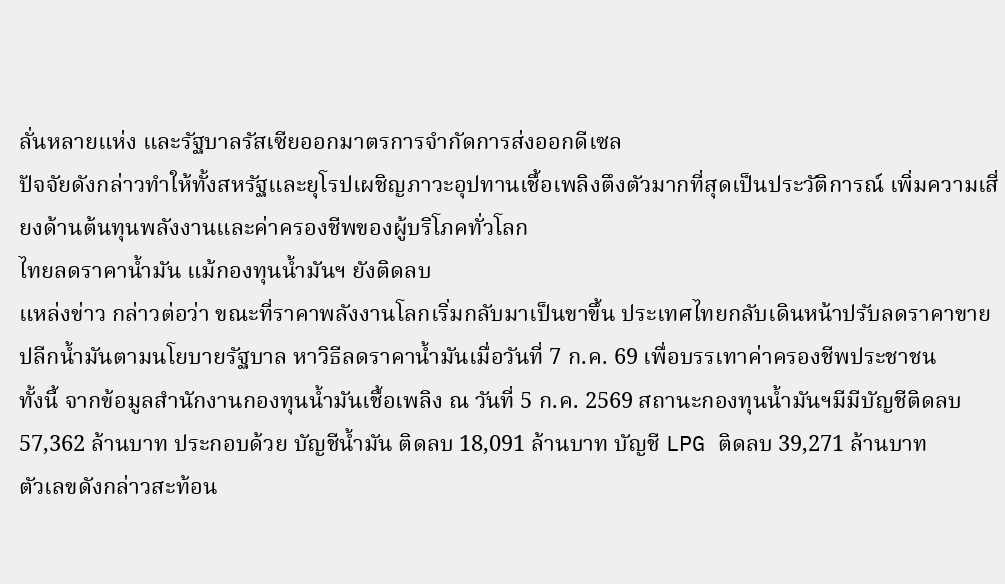ลั่นหลายแห่ง และรัฐบาลรัสเซียออกมาตรการจำกัดการส่งออกดีเซล
ปัจจัยดังกล่าวทำให้ทั้งสหรัฐและยุโรปเผชิญภาวะอุปทานเชื้อเพลิงตึงตัวมากที่สุดเป็นประวัติการณ์ เพิ่มความเสี่ยงด้านต้นทุนพลังงานและค่าครองชีพของผู้บริโภคทั่วโลก
ไทยลดราคาน้ำมัน แม้กองทุนน้ำมันฯ ยังติดลบ
แหล่งข่าว กล่าวต่อว่า ขณะที่ราคาพลังงานโลกเริ่มกลับมาเป็นขาขึ้น ประเทศไทยกลับเดินหน้าปรับลดราคาขายปลีกน้ำมันตามนโยบายรัฐบาล หาวิธีลดราคาน้ำมันเมื่อวันที่ 7 ก.ค. 69 เพื่อบรรเทาค่าครองชีพประชาชน
ทั้งนี้ จากข้อมูลสำนักงานกองทุนน้ำมันเชื้อเพลิง ณ วันที่ 5 ก.ค. 2569 สถานะกองทุนน้ำมันฯมีมีบัญชีติดลบ 57,362 ล้านบาท ประกอบด้วย บัญชีน้ำมัน ติดลบ 18,091 ล้านบาท บัญชี LPG ติดลบ 39,271 ล้านบาท
ตัวเลขดังกล่าวสะท้อน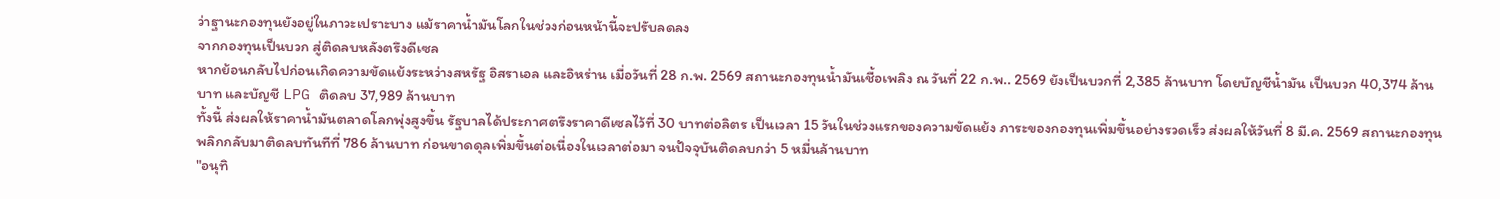ว่าฐานะกองทุนยังอยู่ในภาวะเปราะบาง แม้ราคาน้ำมันโลกในช่วงก่อนหน้านี้จะปรับลดลง
จากกองทุนเป็นบวก สู่ติดลบหลังตรึงดีเซล
หากย้อนกลับไปก่อนเกิดความขัดแย้งระหว่างสหรัฐ อิสราเอล และอิหร่าน เมื่อวันที่ 28 ก.พ. 2569 สถานะกองทุนน้ำมันเชื้อเพลิง ณ วันที่ 22 ก.พ.. 2569 ยังเป็นบวกที่ 2,385 ล้านบาท โดยบัญชีน้ำมัน เป็นบวก 40,374 ล้านบาท และบัญชี LPG ติดลบ 37,989 ล้านบาท
ทั้งนี้ ส่งผลให้ราคาน้ำมันตลาดโลกพุ่งสูงขึ้น รัฐบาลได้ประกาศตรึงราคาดีเซลไว้ที่ 30 บาทต่อลิตร เป็นเวลา 15 วันในช่วงแรกของความขัดแย้ง ภาระของกองทุนเพิ่มขึ้นอย่างรวดเร็ว ส่งผลให้วันที่ 8 มี.ค. 2569 สถานะกองทุนพลิกกลับมาติดลบทันทีที่ 786 ล้านบาท ก่อนขาดดุลเพิ่มขึ้นต่อเนื่องในเวลาต่อมา จนปัจจุบันติดลบกว่า 5 หมื่นล้านบาท
"อนุทิ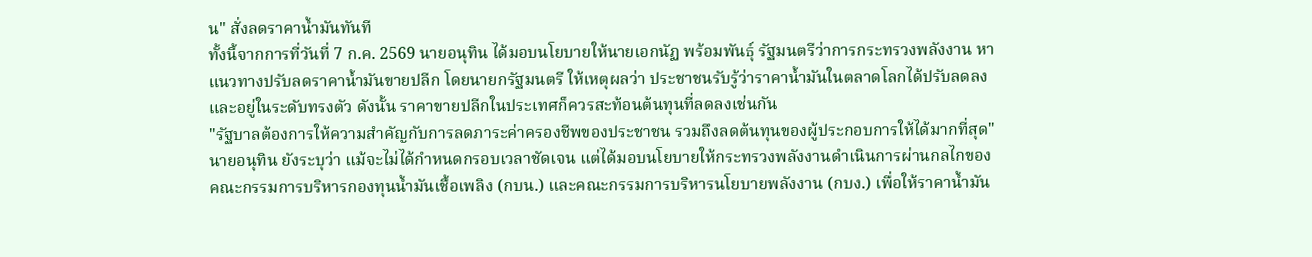น" สั่งลดราคาน้ำมันทันที
ทั้งนี้จากการที่วันที่ 7 ก.ค. 2569 นายอนุทิน ได้มอบนโยบายให้นายเอกนัฏ พร้อมพันธุ์ รัฐมนตรีว่าการกระทรวงพลังงาน หาแนวทางปรับลดราคาน้ำมันขายปลีก โดยนายกรัฐมนตรี ให้เหตุผลว่า ประชาชนรับรู้ว่าราคาน้ำมันในตลาดโลกได้ปรับลดลงและอยู่ในระดับทรงตัว ดังนั้น ราคาขายปลีกในประเทศก็ควรสะท้อนต้นทุนที่ลดลงเช่นกัน
"รัฐบาลต้องการให้ความสำคัญกับการลดภาระค่าครองชีพของประชาชน รวมถึงลดต้นทุนของผู้ประกอบการให้ได้มากที่สุด"
นายอนุทิน ยังระบุว่า แม้จะไม่ได้กำหนดกรอบเวลาชัดเจน แต่ได้มอบนโยบายให้กระทรวงพลังงานดำเนินการผ่านกลไกของคณะกรรมการบริหารกองทุนน้ำมันเชื้อเพลิง (กบน.) และคณะกรรมการบริหารนโยบายพลังงาน (กบง.) เพื่อให้ราคาน้ำมัน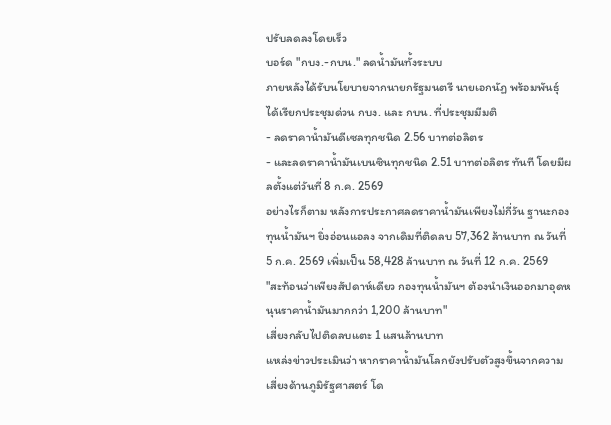ปรับลดลงโดยเร็ว
บอร์ด "กบง.-กบน." ลดน้ำมันทั้งระบบ
ภายหลังได้รับนโยบายจากนายกรัฐมนตรี นายเอกนัฏ พร้อมพันธุ์ ได้เรียกประชุมด่วน กบง. และ กบน. ที่ประชุมมีมติ
- ลดราคาน้ำมันดีเซลทุกชนิด 2.56 บาทต่อลิตร
- และลดราคาน้ำมันเบนซินทุกชนิด 2.51 บาทต่อลิตร ทันที โดยมีผลตั้งแต่วันที่ 8 ก.ค. 2569
อย่างไรก็ตาม หลังการประกาศลดราคาน้ำมันเพียงไม่กี่วัน ฐานะกองทุนน้ำมันฯ ยิ่งอ่อนแอลง จากเดิมที่ติดลบ 57,362 ล้านบาท ณ วันที่ 5 ก.ค. 2569 เพิ่มเป็น 58,428 ล้านบาท ณ วันที่ 12 ก.ค. 2569
"สะท้อนว่าเพียงสัปดาห์เดียว กองทุนน้ำมันฯ ต้องนำเงินออกมาอุดหนุนราคาน้ำมันมากกว่า 1,200 ล้านบาท"
เสี่ยงกลับไปติดลบแตะ 1 แสนล้านบาท
แหล่งข่าวประเมินว่า หากราคาน้ำมันโลกยังปรับตัวสูงขึ้นจากความเสี่ยงด้านภูมิรัฐศาสตร์ โด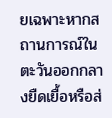ยเฉพาะหากสถานการณ์ในตะวันออกกลางยืดเยื้อหรือส่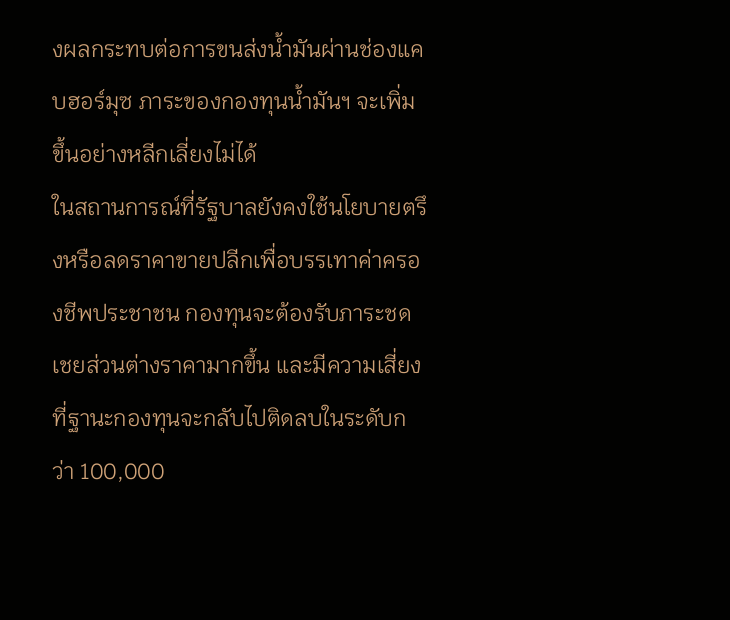งผลกระทบต่อการขนส่งน้ำมันผ่านช่องแคบฮอร์มุซ ภาระของกองทุนน้ำมันฯ จะเพิ่มขึ้นอย่างหลีกเลี่ยงไม่ได้
ในสถานการณ์ที่รัฐบาลยังคงใช้นโยบายตรึงหรือลดราคาขายปลีกเพื่อบรรเทาค่าครองชีพประชาชน กองทุนจะต้องรับภาระชดเชยส่วนต่างราคามากขึ้น และมีความเสี่ยงที่ฐานะกองทุนจะกลับไปติดลบในระดับกว่า 100,000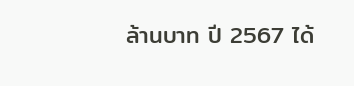ล้านบาท ปี 2567 ได้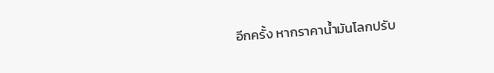อีกครั้ง หากราคาน้ำมันโลกปรับ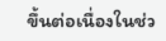ขึ้นต่อเนื่องในช่ว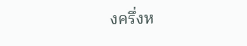งครึ่งห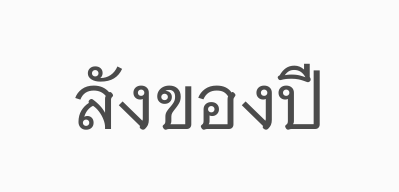ลังของปี